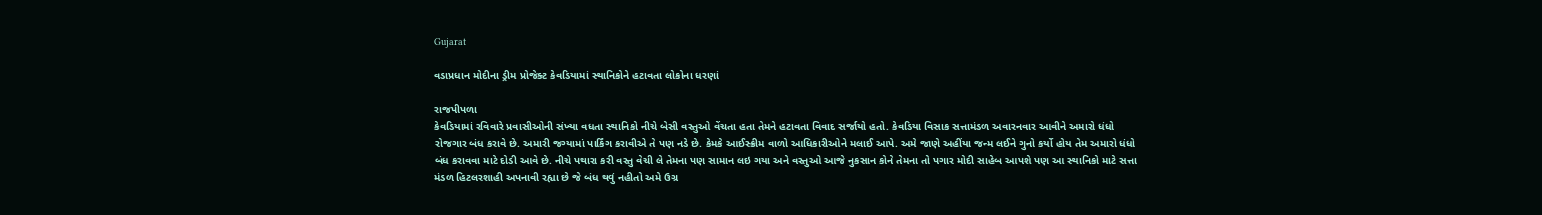Gujarat

વડાપ્રધાન મોદીના ડ્રીમ પ્રોજેક્ટ કેવડિયામાં સ્થાનિકોને હટાવતા લોકોના ધરણાં

રાજપીપળા
કેવડિયામાં રવિવારે પ્રવાસીઓની સંખ્યા વધતા સ્થાનિકો નીચે બેસી વસ્તુઓ વેંચતા હતા તેમને હટાવતા વિવાદ સર્જાયો હતો. કેવડિયા વિસાક સત્તામંડળ અવારનવાર આવીને અમારો ધંધો રોજગાર બંધ કરાવે છે. અમારી જગ્યામાં પાર્કિંગ કરાવીએ તે પણ નડે છે. કેમકે આઈસ્ક્રીમ વાળો આધિકારીઓને મલાઈ આપે. અમે જાણે અહીંયા જન્મ લઈને ગુનો કર્યો હોય તેમ અમારો ધંધો બંધ કરાવવા માટે દોડી આવે છે. નીચે પથારા કરી વસ્તુ વેચી લે તેમના પણ સામાન લઇ ગયા અને વસ્તુઓ આજે નુકસાન કોને તેમના તો પગાર મોદી સાહેબ આપશે પણ આ સ્થાનિકો માટે સત્તા મંડળ હિટલરશાહી અપનાવી રહ્યા છે જે બંધ થવું નહીતો અમે ઉગ્ર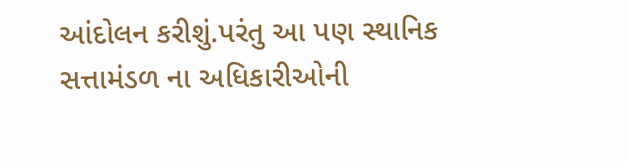આંદોલન કરીશું.પરંતુ આ પણ સ્થાનિક સત્તામંડળ ના અધિકારીઓની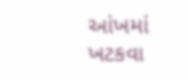આંખમાં ખટકવા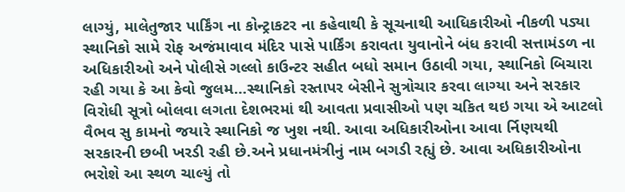લાગ્યું, માલેતુજાર પાર્કિંગ ના કોન્ટ્રાકટર ના કહેવાથી કે સૂચનાથી આધિકારીઓ નીકળી પડ્યા સ્થાનિકો સામે રોફ અજંમાવાવ મંદિર પાસે પાર્કિંગ કરાવતા યુવાનોને બંધ કરાવી સત્તામંડળ ના અધિકારીઓ અને પોલીસે ગલ્લો કાઉન્ટર સહીત બધો સમાન ઉઠાવી ગયા, સ્થાનિકો બિચારા રહી ગયા કે આ કેવો જુલમ…સ્થાનિકો રસ્તાપર બેસીને સુત્રોચાર કરવા લાગ્યા અને સરકાર વિરોધી સૂત્રો બોલવા લગતા દેશભરમાં થી આવતા પ્રવાસીઓ પણ ચકિત થઇ ગયા એ આટલો વૈભવ સુ કામનો જયારે સ્થાનિકો જ ખુશ નથી. આવા અધિકારીઓના આવા ર્નિણયથી સરકારની છબી ખરડી રહી છે.અને પ્રધાનમંત્રીનું નામ બગડી રહ્યું છે. આવા અધિકારીઓના ભરોશે આ સ્થળ ચાલ્યું તો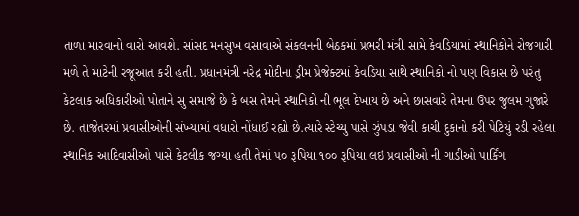તાળા મારવાનો વારો આવશે. સાંસદ મનસુખ વસાવાએ સંકલનની બેઠકમાં પ્રભરી મંત્રી સામે કેવડિયામાં સ્થાનિકોને રોજગારી મળે તે માટેની રજૂઆત કરી હતી. પ્રધાનમંત્રી નરેદ્ર મોદીના ડ્રીમ પ્રેજેક્ટમાં કેવડિયા સાથે સ્થાનિકો નો પણ વિકાસ છે પરંતુ કેટલાક અધિકારીઓ પોતાને સુ સમાજે છે કે બસ તેમને સ્થાનિકો ની ભૂલ દેખાય છે અને છાસવારે તેમના ઉપર જુલમ ગુજારે છે. તાજેતરમાં પ્રવાસીઓની સંખ્યામાં વધારો નોંધાઈ રહ્યો છે.ત્યારે સ્ટેચ્યુ પાસે ઝુંપડા જેવી કાચી દુકાનો કરી પેટિયું રડી રહેલા સ્થાનિક આદિવાસીઓ પાસે કેટલીક જગ્યા હતી તેમાં ૫૦ રૂપિયા ૧૦૦ રૂપિયા લઇ પ્રવાસીઓ ની ગાડીઓ પાર્કિંગ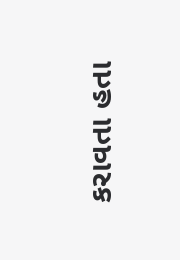કરાવતા હતા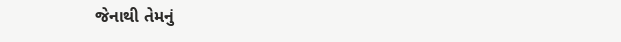જેનાથી તેમનું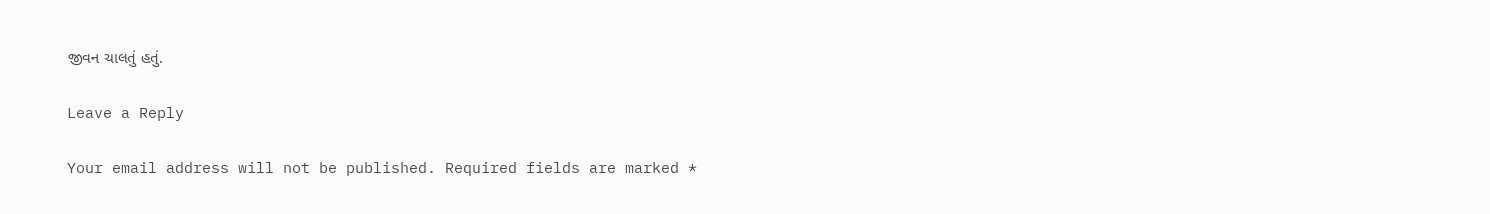જીવન ચાલતું હતું.

Leave a Reply

Your email address will not be published. Required fields are marked *